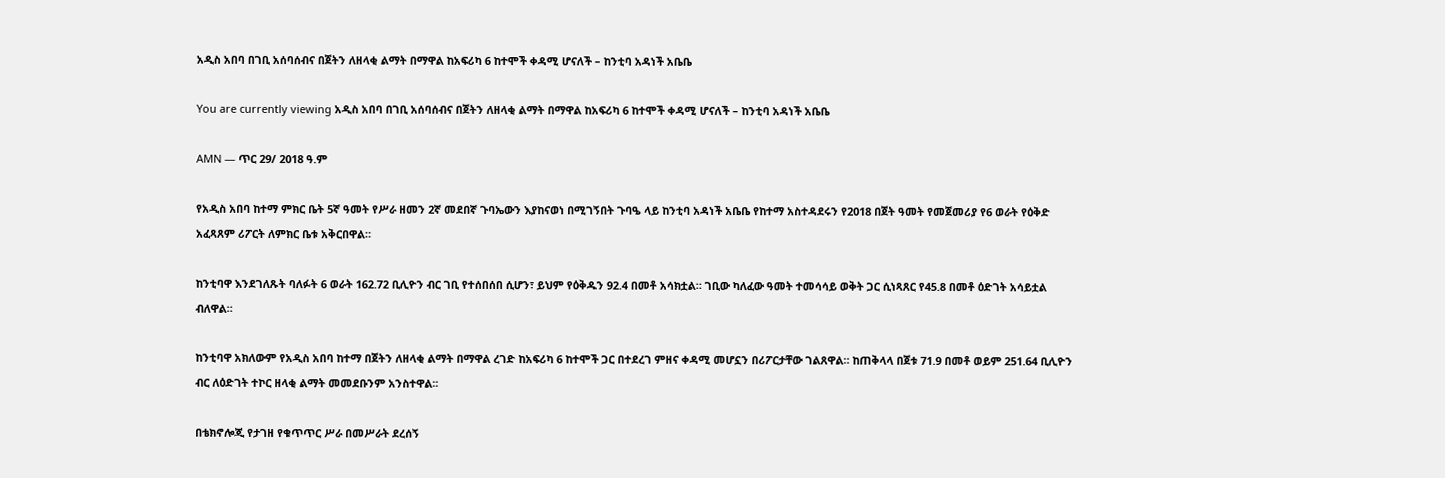አዲስ አበባ በገቢ አሰባሰብና በጀትን ለዘላቂ ልማት በማዋል ከአፍሪካ 6 ከተሞች ቀዳሚ ሆናለች – ከንቲባ አዳነች አቤቤ

You are currently viewing አዲስ አበባ በገቢ አሰባሰብና በጀትን ለዘላቂ ልማት በማዋል ከአፍሪካ 6 ከተሞች ቀዳሚ ሆናለች – ከንቲባ አዳነች አቤቤ

AMN — ጥር 29/ 2018 ዓ.ም

የአዲስ አበባ ከተማ ምክር ቤት 5ኛ ዓመት የሥራ ዘመን 2ኛ መደበኛ ጉባኤውን እያከናወነ በሚገኝበት ጉባዔ ላይ ከንቲባ አዳነች አቤቤ የከተማ አስተዳደሩን የ2018 በጀት ዓመት የመጀመሪያ የ6 ወራት የዕቅድ አፈጻጸም ሪፖርት ለምክር ቤቱ አቅርበዋል።

ከንቲባዋ እንደገለጹት ባለፉት 6 ወራት 162.72 ቢሊዮን ብር ገቢ የተሰበሰበ ሲሆን፣ ይህም የዕቅዱን 92.4 በመቶ አሳክቷል። ገቢው ካለፈው ዓመት ተመሳሳይ ወቅት ጋር ሲነጻጸር የ45.8 በመቶ ዕድገት አሳይቷል ብለዋል።

ከንቲባዋ አክለውም የአዲስ አበባ ከተማ በጀትን ለዘላቂ ልማት በማዋል ረገድ ከአፍሪካ 6 ከተሞች ጋር በተደረገ ምዘና ቀዳሚ መሆኗን በሪፖርታቸው ገልጸዋል። ከጠቅላላ በጀቱ 71.9 በመቶ ወይም 251.64 ቢሊዮን ብር ለዕድገት ተኮር ዘላቂ ልማት መመደቡንም አንስተዋል፡፡

በቴክኖሎጂ የታገዘ የቁጥጥር ሥራ በመሥራት ደረሰኝ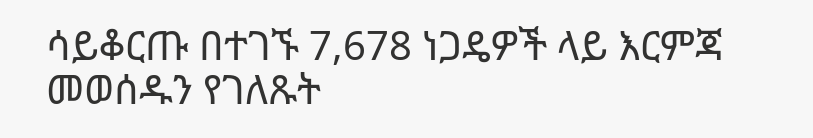ሳይቆርጡ በተገኙ 7,678 ነጋዴዎች ላይ እርምጃ መወሰዱን የገለጹት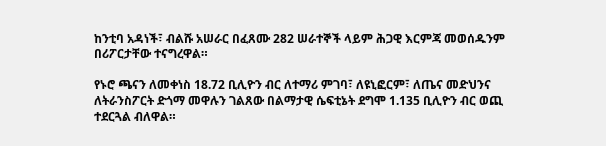ከንቲባ አዳነች፣ ብልሹ አሠራር በፈጸሙ 282 ሠራተኞች ላይም ሕጋዊ እርምጃ መወሰዱንም በሪፖርታቸው ተናግረዋል።

የኑሮ ጫናን ለመቀነስ 18.72 ቢሊዮን ብር ለተማሪ ምገባ፣ ለዩኒፎርም፣ ለጤና መድህንና ለትራንስፖርት ድጎማ መዋሉን ገልጸው በልማታዊ ሴፍቲኔት ደግሞ 1.135 ቢሊዮን ብር ወጪ ተደርጓል ብለዋል።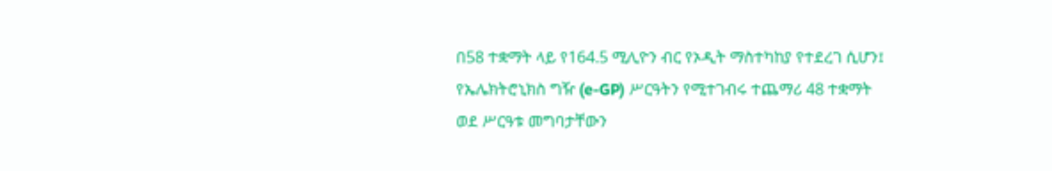በ58 ተቋማት ላይ የ164.5 ሚሊዮን ብር የኦዲት ማስተካከያ የተደረገ ሲሆን፤ የኤሌክትሮኒክስ ግዥ (e-GP) ሥርዓትን የሚተገብሩ ተጨማሪ 48 ተቋማት ወደ ሥርዓቱ መግባታቸውን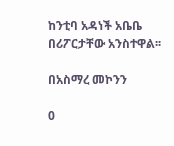ከንቲባ አዳነች አቤቤ በሪፖርታቸው አንስተዋል፡፡

በአስማረ መኮንን

0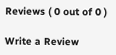Reviews ( 0 out of 0 )

Write a Review